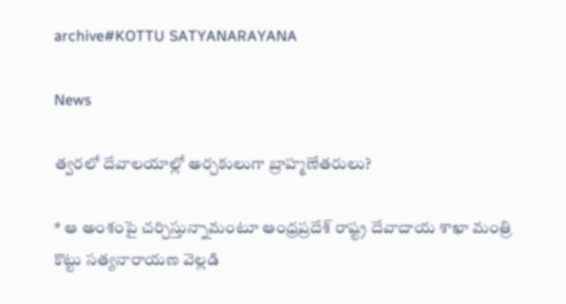archive#KOTTU SATYANARAYANA

News

త్వరలో దేవాలయాల్లో అర్చకులుగా బ్రాహ్మణేతరులు?

* ఆ అంశంపై చర్చిస్తున్నామంటూ ఆంధ్రప్రదేశ్ రాష్ట్ర దేవాదాయ శాఖా మంత్రి కొట్టు సత్యనారాయణ వెల్లడి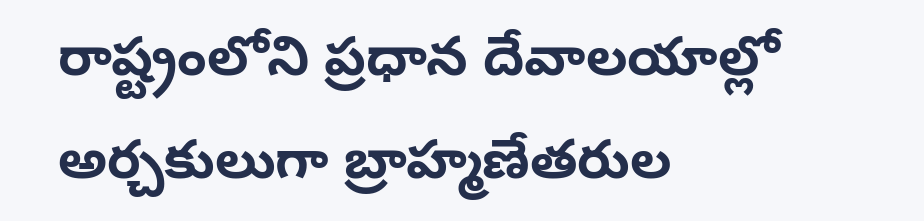రాష్ట్రంలోని ప్రధాన దేవాలయాల్లో అర్చకులుగా బ్రాహ్మణేతరుల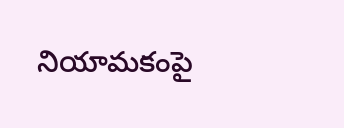నియామకంపై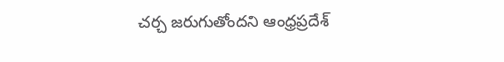చర్చ జరుగుతోందని ఆంధ్రప్రదేశ్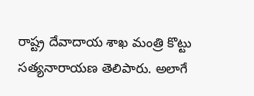రాష్ట్ర దేవాదాయ శాఖ మంత్రి కొట్టు సత్యనారాయణ తెలిపారు. అలాగే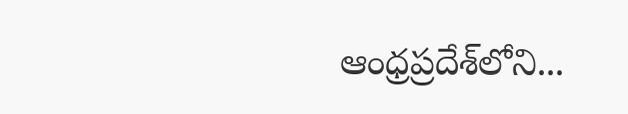ఆంధ్రప్రదేశ్‌లోని...